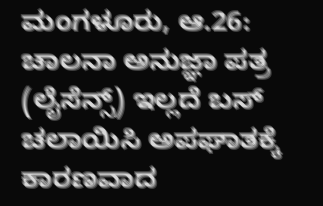ಮಂಗಳೂರು, ಆ.26: ಚಾಲನಾ ಅನುಜ್ಞಾ ಪತ್ರ (ಲೈಸೆನ್ಸ್) ಇಲ್ಲದೆ ಬಸ್ ಚಲಾಯಿಸಿ ಅಪಘಾತಕ್ಕೆ ಕಾರಣವಾದ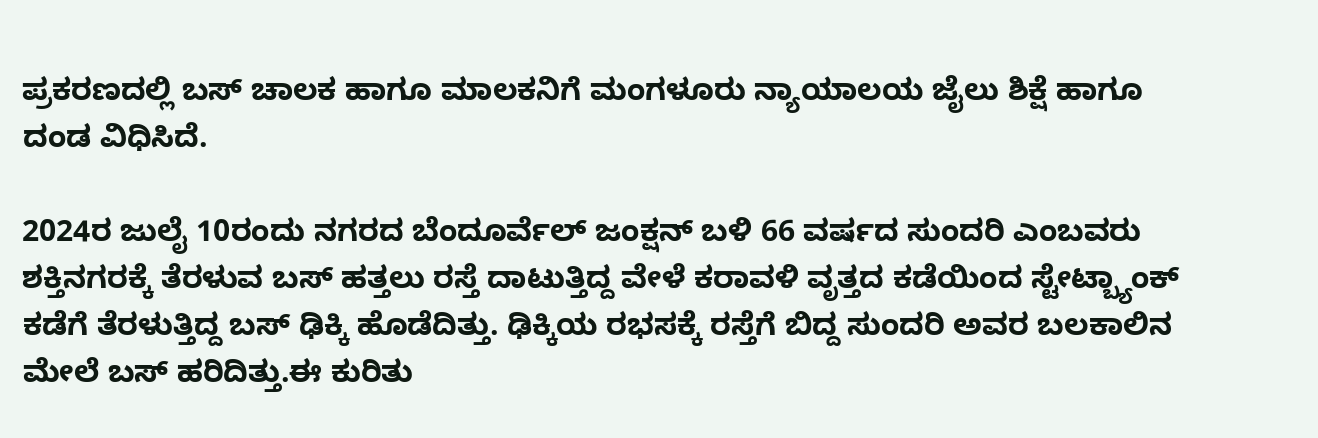ಪ್ರಕರಣದಲ್ಲಿ ಬಸ್ ಚಾಲಕ ಹಾಗೂ ಮಾಲಕನಿಗೆ ಮಂಗಳೂರು ನ್ಯಾಯಾಲಯ ಜೈಲು ಶಿಕ್ಷೆ ಹಾಗೂ ದಂಡ ವಿಧಿಸಿದೆ.

2024ರ ಜುಲೈ 10ರಂದು ನಗರದ ಬೆಂದೂರ್ವೆಲ್ ಜಂಕ್ಷನ್ ಬಳಿ 66 ವರ್ಷದ ಸುಂದರಿ ಎಂಬವರು ಶಕ್ತಿನಗರಕ್ಕೆ ತೆರಳುವ ಬಸ್ ಹತ್ತಲು ರಸ್ತೆ ದಾಟುತ್ತಿದ್ದ ವೇಳೆ ಕರಾವಳಿ ವೃತ್ತದ ಕಡೆಯಿಂದ ಸ್ಟೇಟ್ಬ್ಯಾಂಕ್ ಕಡೆಗೆ ತೆರಳುತ್ತಿದ್ದ ಬಸ್ ಢಿಕ್ಕಿ ಹೊಡೆದಿತ್ತು. ಢಿಕ್ಕಿಯ ರಭಸಕ್ಕೆ ರಸ್ತೆಗೆ ಬಿದ್ದ ಸುಂದರಿ ಅವರ ಬಲಕಾಲಿನ ಮೇಲೆ ಬಸ್ ಹರಿದಿತ್ತು.ಈ ಕುರಿತು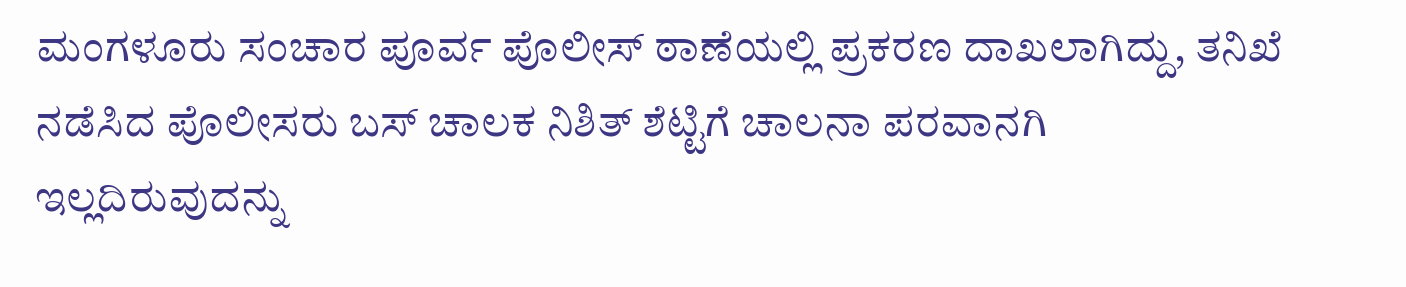ಮಂಗಳೂರು ಸಂಚಾರ ಪೂರ್ವ ಪೊಲೀಸ್ ಠಾಣೆಯಲ್ಲಿ ಪ್ರಕರಣ ದಾಖಲಾಗಿದ್ದು, ತನಿಖೆ ನಡೆಸಿದ ಪೊಲೀಸರು ಬಸ್ ಚಾಲಕ ನಿಶಿತ್ ಶೆಟ್ಟಿಗೆ ಚಾಲನಾ ಪರವಾನಗಿ ಇಲ್ಲದಿರುವುದನ್ನು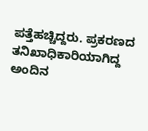ಪತ್ತೆಹಚ್ಚಿದ್ದರು. ಪ್ರಕರಣದ ತನಿಖಾಧಿಕಾರಿಯಾಗಿದ್ದ ಅಂದಿನ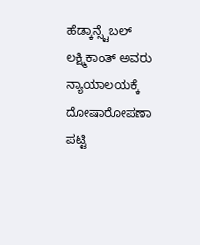ಹೆಡ್ಕಾನ್ಸ್ಟೆಬಲ್ ಲಕ್ಷ್ಮಿಕಾಂತ್ ಅವರು ನ್ಯಾಯಾಲಯಕ್ಕೆ ದೋಷಾರೋಪಣಾ ಪಟ್ಟಿ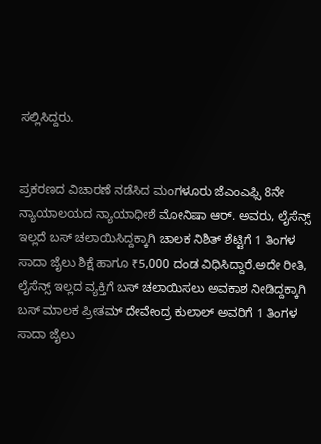ಸಲ್ಲಿಸಿದ್ದರು.


ಪ್ರಕರಣದ ವಿಚಾರಣೆ ನಡೆಸಿದ ಮಂಗಳೂರು ಜೆಎಂಎಫ್ಸಿ 8ನೇ ನ್ಯಾಯಾಲಯದ ನ್ಯಾಯಾಧೀಶೆ ಮೋನಿಷಾ ಆರ್. ಅವರು, ಲೈಸೆನ್ಸ್ ಇಲ್ಲದೆ ಬಸ್ ಚಲಾಯಿಸಿದ್ದಕ್ಕಾಗಿ ಚಾಲಕ ನಿಶಿತ್ ಶೆಟ್ಟಿಗೆ 1 ತಿಂಗಳ ಸಾದಾ ಜೈಲು ಶಿಕ್ಷೆ ಹಾಗೂ ₹5,000 ದಂಡ ವಿಧಿಸಿದ್ದಾರೆ.ಅದೇ ರೀತಿ, ಲೈಸೆನ್ಸ್ ಇಲ್ಲದ ವ್ಯಕ್ತಿಗೆ ಬಸ್ ಚಲಾಯಿಸಲು ಅವಕಾಶ ನೀಡಿದ್ದಕ್ಕಾಗಿ ಬಸ್ ಮಾಲಕ ಪ್ರೀತಮ್ ದೇವೇಂದ್ರ ಕುಲಾಲ್ ಅವರಿಗೆ 1 ತಿಂಗಳ ಸಾದಾ ಜೈಲು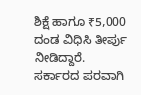ಶಿಕ್ಷೆ ಹಾಗೂ ₹5,000 ದಂಡ ವಿಧಿಸಿ ತೀರ್ಪು ನೀಡಿದ್ದಾರೆ.
ಸರ್ಕಾರದ ಪರವಾಗಿ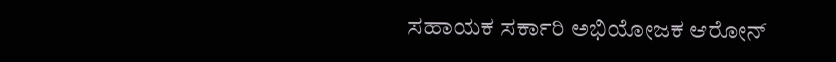ಸಹಾಯಕ ಸರ್ಕಾರಿ ಅಭಿಯೋಜಕ ಆರೋನ್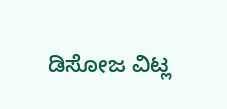ಡಿಸೋಜ ವಿಟ್ಲ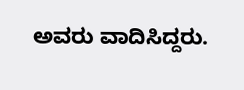ಅವರು ವಾದಿಸಿದ್ದರು.